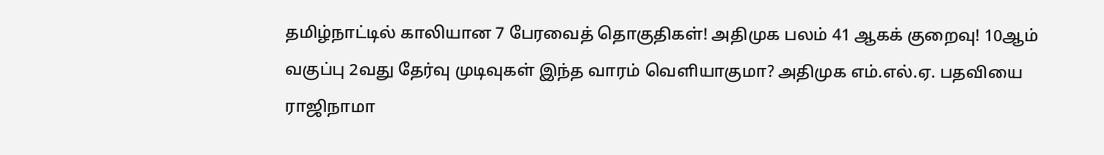தமிழ்நாட்டில் காலியான 7 பேரவைத் தொகுதிகள்! அதிமுக பலம் 41 ஆகக் குறைவு! 10ஆம் வகுப்பு 2வது தேர்வு முடிவுகள் இந்த வாரம் வெளியாகுமா? அதிமுக எம்.எல்.ஏ. பதவியை ராஜிநாமா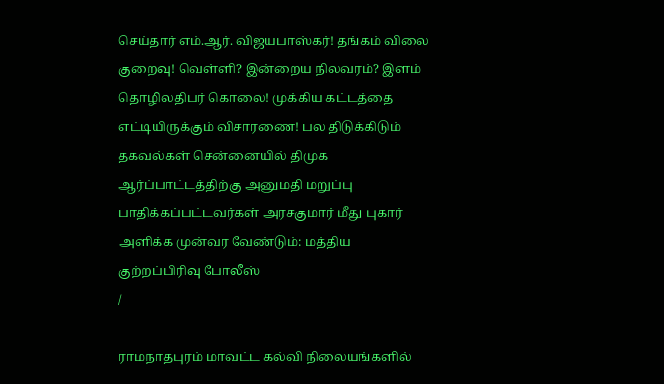செய்தார் எம்.ஆர். விஜயபாஸ்கர்! தங்கம் விலை குறைவு! வெள்ளி? இன்றைய நிலவரம்? இளம் தொழிலதிபர் கொலை! முக்கிய கட்டத்தை எட்டியிருக்கும் விசாரணை! பல திடுக்கிடும் தகவல்கள் சென்னையில் திமுக ஆர்ப்பாட்டத்திற்கு அனுமதி மறுப்பு பாதிக்கப்பட்டவர்கள் அரசகுமார் மீது புகார் அளிக்க முன்வர வேண்டும்: மத்திய குற்றப்பிரிவு போலீஸ்
/

ராமநாதபுரம் மாவட்ட கல்வி நிலையங்களில்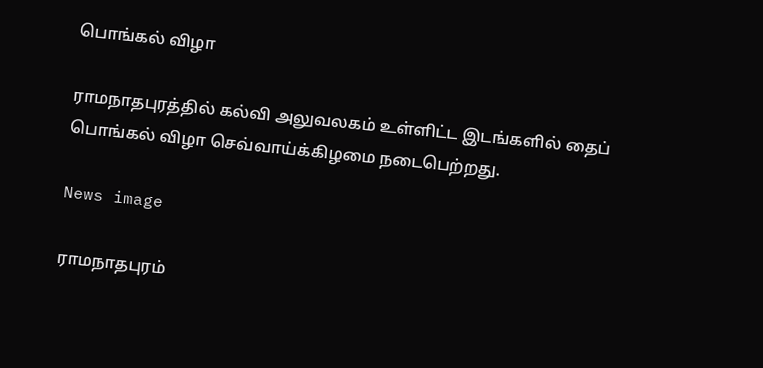பொங்கல் விழா

ராமநாதபுரத்தில் கல்வி அலுவலகம் உள்ளிட்ட இடங்களில் தைப் பொங்கல் விழா செவ்வாய்க்கிழமை நடைபெற்றது.

News image

ராமநாதபுரம்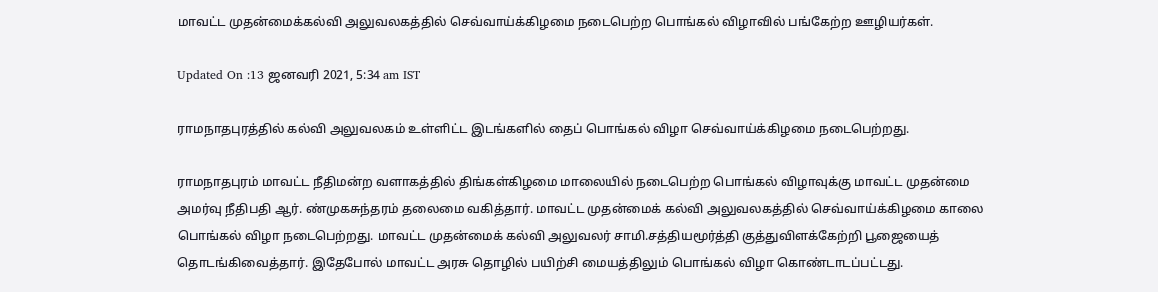மாவட்ட முதன்மைக்கல்வி அலுவலகத்தில் செவ்வாய்க்கிழமை நடைபெற்ற பொங்கல் விழாவில் பங்கேற்ற ஊழியர்கள்.

Updated On :13 ஜனவரி 2021, 5:34 am IST

ராமநாதபுரத்தில் கல்வி அலுவலகம் உள்ளிட்ட இடங்களில் தைப் பொங்கல் விழா செவ்வாய்க்கிழமை நடைபெற்றது.

ராமநாதபுரம் மாவட்ட நீதிமன்ற வளாகத்தில் திங்கள்கிழமை மாலையில் நடைபெற்ற பொங்கல் விழாவுக்கு மாவட்ட முதன்மை அமர்வு நீதிபதி ஆர். ண்முகசுந்தரம் தலைமை வகித்தார். மாவட்ட முதன்மைக் கல்வி அலுவலகத்தில் செவ்வாய்க்கிழமை காலை பொங்கல் விழா நடைபெற்றது. மாவட்ட முதன்மைக் கல்வி அலுவலர் சாமி.சத்தியமூர்த்தி குத்துவிளக்கேற்றி பூஜையைத் தொடங்கிவைத்தார். இதேபோல் மாவட்ட அரசு தொழில் பயிற்சி மையத்திலும் பொங்கல் விழா கொண்டாடப்பட்டது.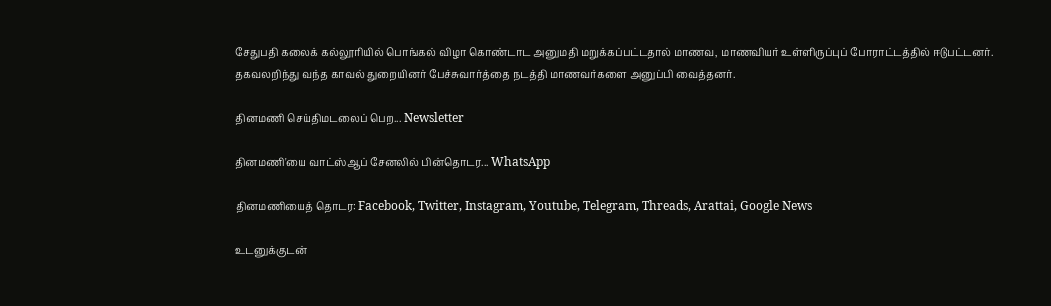சேதுபதி கலைக் கல்லூரியில் பொங்கல் விழா கொண்டாட அனுமதி மறுக்கப்பட்டதால் மாணவ, மாணவியர் உள்ளிருப்புப் போராட்டத்தில் ஈடுபட்டனர். தகவலறிந்து வந்த காவல் துறையினர் பேச்சுவார்த்தை நடத்தி மாணவர்களை அனுப்பி வைத்தனர்.

தினமணி செய்திமடலைப் பெற... Newsletter

தினமணி'யை வாட்ஸ்ஆப் சேனலில் பின்தொடர... WhatsApp

தினமணியைத் தொடர: Facebook, Twitter, Instagram, Youtube, Telegram, Threads, Arattai, Google News

உடனுக்குடன்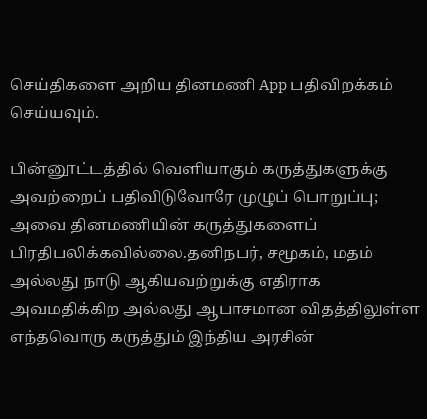செய்திகளை அறிய தினமணி App பதிவிறக்கம் செய்யவும்.

பின்னூட்டத்தில் வெளியாகும் கருத்துகளுக்கு அவற்றைப் பதிவிடுவோரே முழுப் பொறுப்பு; அவை தினமணியின் கருத்துகளைப் பிரதிபலிக்கவில்லை.தனிநபர், சமூகம், மதம் அல்லது நாடு ஆகியவற்றுக்கு எதிராக அவமதிக்கிற அல்லது ஆபாசமான விதத்திலுள்ள எந்தவொரு கருத்தும் இந்திய அரசின்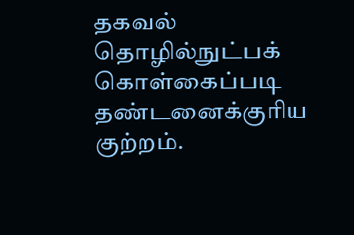தகவல் தொழில்நுட்பக் கொள்கைப்படி தண்டனைக்குரிய குற்றம்.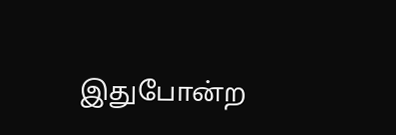இதுபோன்ற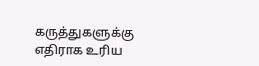கருத்துகளுக்கு எதிராக உரிய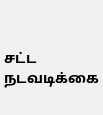சட்ட நடவடிக்கை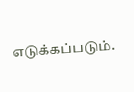எடுக்கப்படும்.